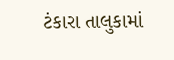ટંકારા તાલુકામાં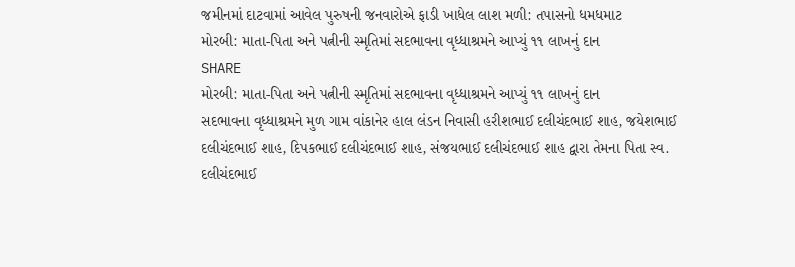જમીનમાં દાટવામાં આવેલ પુરુષની જનવારોએ ફાડી ખાધેલ લાશ મળી: તપાસનો ધમધમાટ
મોરબી: માતા-પિતા અને પત્નીની સ્મૃતિમાં સદભાવના વૃધ્ધાશ્રમને આપ્યું ૧૧ લાખનું દાન
SHARE
મોરબી: માતા-પિતા અને પત્નીની સ્મૃતિમાં સદભાવના વૃધ્ધાશ્રમને આપ્યું ૧૧ લાખનું દાન
સદભાવના વૃધ્ધાશ્રમને મુળ ગામ વાંકાનેર હાલ લંડન નિવાસી હરીશભાઈ દલીચંદભાઈ શાહ, જયેશભાઈ દલીચંદભાઈ શાહ, દિપકભાઈ દલીચંદભાઈ શાહ, સંજયભાઈ દલીચંદભાઈ શાહ દ્વારા તેમના પિતા સ્વ. દલીચંદભાઈ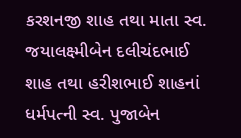કરશનજી શાહ તથા માતા સ્વ. જયાલક્ષ્મીબેન દલીચંદભાઈ શાહ તથા હરીશભાઈ શાહનાં ધર્મપત્ની સ્વ. પુજાબેન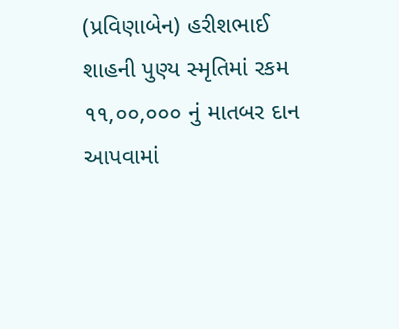(પ્રવિણાબેન) હરીશભાઈ શાહની પુણ્ય સ્મૃતિમાં રકમ ૧૧,૦૦,૦૦૦ નું માતબર દાન આપવામાં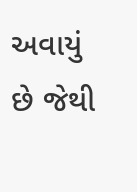અવાયું છે જેથી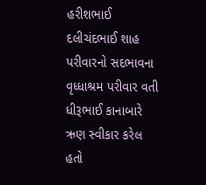હરીશભાઈ દલીચંદભાઈ શાહ પરીવારનો સદભાવના વૃધ્ધાશ્રમ પરીવાર વતી ધીરૂભાઈ કાનાબારે ઋણ સ્વીકાર કરેલ હતો